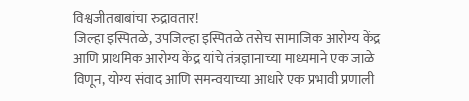विश्वजीतबाबांचा रुद्रावतार!
जिल्हा इस्पितळे, उपजिल्हा इस्पितळे तसेच सामाजिक आरोग्य केंद्र आणि प्राथमिक आरोग्य केंद्र यांचे तंत्रज्ञानाच्या माध्यमाने एक जाळे विणून, योग्य संवाद आणि समन्वयाच्या आधारे एक प्रभावी प्रणाली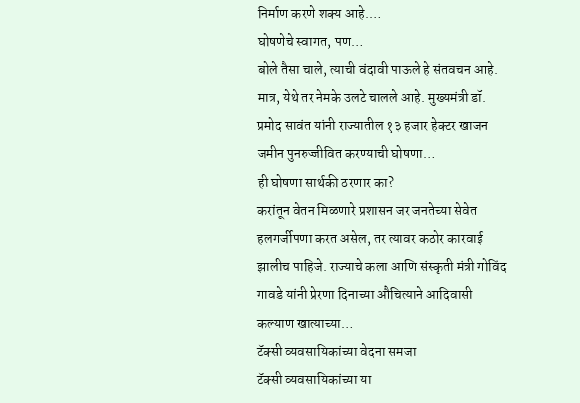निर्माण करणे शक्य आहे.…
घोषणेचे स्वागत, पण…
बोले तैसा चाले, त्याची वंदावी पाऊले हे संतवचन आहे. मात्र, येथे तर नेमके उलटे चालले आहे. मुख्यमंत्री डॉ. प्रमोद सावंत यांनी राज्यातील १३ हजार हेक्टर खाजन जमीन पुनरुज्जीवित करण्याची घोषणा…
ही घोषणा सार्थकी ठरणार का?
करांतून वेतन मिळणारे प्रशासन जर जनतेच्या सेवेत हलगर्जीपणा करत असेल, तर त्यावर कठोर कारवाई झालीच पाहिजे. राज्याचे कला आणि संस्कृती मंत्री गोविंद गावडे यांनी प्रेरणा दिनाच्या औचित्याने आदिवासी कल्याण खात्याच्या…
टॅक्सी व्यवसायिकांच्या वेदना समजा
टॅक्सी व्यवसायिकांच्या या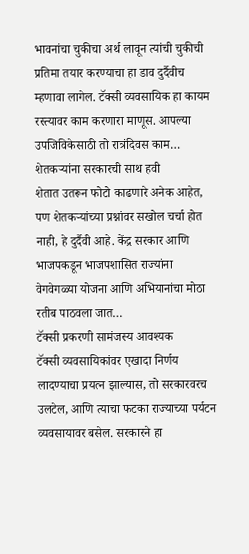भावनांचा चुकीचा अर्थ लावून त्यांची चुकीची प्रतिमा तयार करण्याचा हा डाव दुर्दैवीच म्हणावा लागेल. टॅक्सी व्यवसायिक हा कायम रस्त्यावर काम करणारा माणूस. आपल्या उपजिविकेसाठी तो रात्रंदिवस काम…
शेतकऱ्यांना सरकारची साथ हवी
शेतात उतरून फोटो काढणारे अनेक आहेत, पण शेतकऱ्यांच्या प्रश्नांवर सखोल चर्चा होत नाही, हे दुर्दैवी आहे. केंद्र सरकार आणि भाजपकडून भाजपशासित राज्यांना वेगवेगळ्या योजना आणि अभियानांचा मोठा रतीब पाठवला जात…
टॅक्सी प्रकरणी सामंजस्य आवश्यक
टॅक्सी व्यवसायिकांवर एखादा निर्णय लादण्याचा प्रयत्न झाल्यास, तो सरकारवरच उलटेल, आणि त्याचा फटका राज्याच्या पर्यटन व्यवसायावर बसेल. सरकारने हा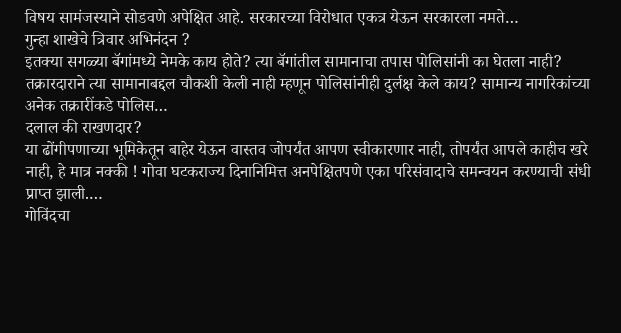विषय सामंजस्याने सोडवणे अपेक्षित आहे. सरकारच्या विरोधात एकत्र येऊन सरकारला नमते…
गुन्हा शाखेचे त्रिवार अभिनंदन ?
इतक्या सगळ्या बॅगांमध्ये नेमके काय होते? त्या बॅगांतील सामानाचा तपास पोलिसांनी का घेतला नाही? तक्रारदाराने त्या सामानाबद्दल चौकशी केली नाही म्हणून पोलिसांनीही दुर्लक्ष केले काय? सामान्य नागरिकांच्या अनेक तक्रारींकडे पोलिस…
दलाल की राखणदार?
या ढोंगीपणाच्या भूमिकेतून बाहेर येऊन वास्तव जोपर्यंत आपण स्वीकारणार नाही, तोपर्यंत आपले काहीच खरे नाही, हे मात्र नक्की ! गोवा घटकराज्य दिनानिमित्त अनपेक्षितपणे एका परिसंवादाचे समन्वयन करण्याची संधी प्राप्त झाली.…
गोविंदचा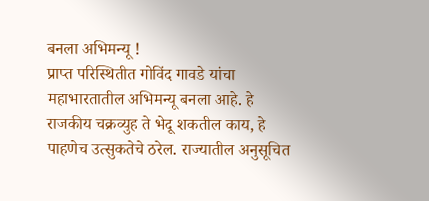बनला अभिमन्यू !
प्राप्त परिस्थितीत गोविंद गावडे यांचा महाभारतातील अभिमन्यू बनला आहे. हे राजकीय चक्रव्युह ते भेदू शकतील काय, हे पाहणेच उत्सुकतेचे ठरेल. राज्यातील अनुसूचित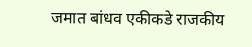जमात बांधव एकीकडे राजकीय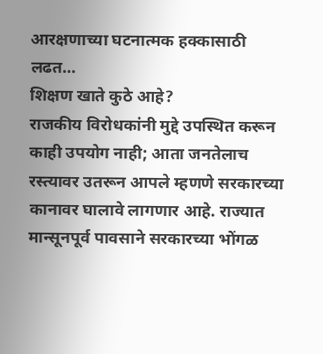आरक्षणाच्या घटनात्मक हक्कासाठी लढत…
शिक्षण खाते कुठे आहे?
राजकीय विरोधकांनी मुद्दे उपस्थित करून काही उपयोग नाही; आता जनतेलाच रस्त्यावर उतरून आपले म्हणणे सरकारच्या कानावर घालावे लागणार आहे. राज्यात मान्सूनपूर्व पावसाने सरकारच्या भोंगळ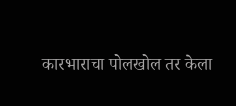कारभाराचा पोलखोल तर केला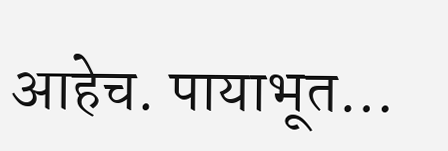आहेच. पायाभूत…